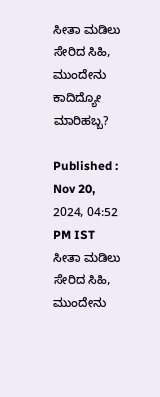ಸೀತಾ ಮಡಿಲು ಸೇರಿದ ಸಿಹಿ, ಮುಂದೇನು ಕಾದಿದ್ಯೋ ಮಾರಿಹಬ್ಬ?

Published : Nov 20, 2024, 04:52 PM IST
ಸೀತಾ ಮಡಿಲು ಸೇರಿದ ಸಿಹಿ, ಮುಂದೇನು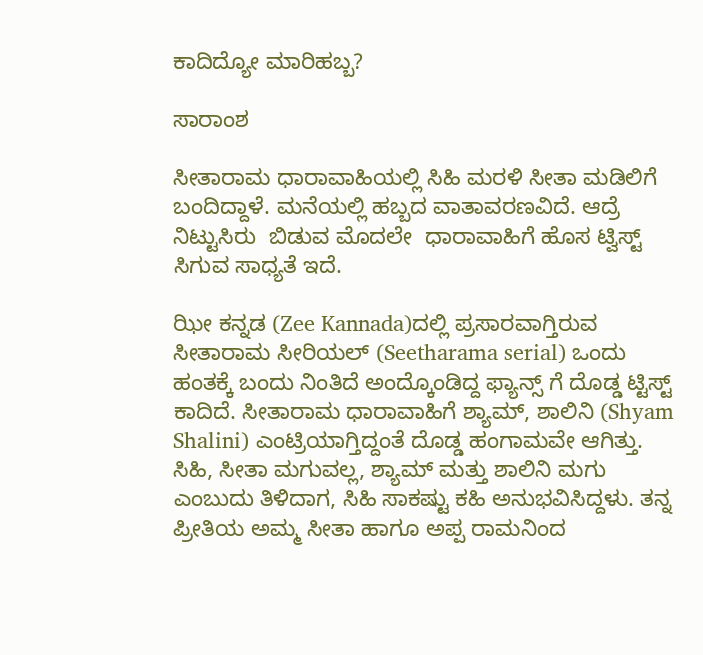ಕಾದಿದ್ಯೋ ಮಾರಿಹಬ್ಬ?

ಸಾರಾಂಶ

ಸೀತಾರಾಮ ಧಾರಾವಾಹಿಯಲ್ಲಿ ಸಿಹಿ ಮರಳಿ ಸೀತಾ ಮಡಿಲಿಗೆ ಬಂದಿದ್ದಾಳೆ. ಮನೆಯಲ್ಲಿ ಹಬ್ಬದ ವಾತಾವರಣವಿದೆ. ಆದ್ರೆ ನಿಟ್ಟುಸಿರು  ಬಿಡುವ ಮೊದಲೇ  ಧಾರಾವಾಹಿಗೆ ಹೊಸ ಟ್ವಿಸ್ಟ್ ಸಿಗುವ ಸಾಧ್ಯತೆ ಇದೆ.

ಝೀ ಕನ್ನಡ (Zee Kannada)ದಲ್ಲಿ ಪ್ರಸಾರವಾಗ್ತಿರುವ ಸೀತಾರಾಮ ಸೀರಿಯಲ್ (Seetharama serial) ಒಂದು ಹಂತಕ್ಕೆ ಬಂದು ನಿಂತಿದೆ ಅಂದ್ಕೊಂಡಿದ್ದ ಫ್ಯಾನ್ಸ್ ಗೆ ದೊಡ್ಡ ಟ್ಟಿಸ್ಟ್ ಕಾದಿದೆ. ಸೀತಾರಾಮ ಧಾರಾವಾಹಿಗೆ ಶ್ಯಾಮ್, ಶಾಲಿನಿ (Shyam Shalini) ಎಂಟ್ರಿಯಾಗ್ತಿದ್ದಂತೆ ದೊಡ್ಡ ಹಂಗಾಮವೇ ಆಗಿತ್ತು. ಸಿಹಿ, ಸೀತಾ ಮಗುವಲ್ಲ, ಶ್ಯಾಮ್ ಮತ್ತು ಶಾಲಿನಿ ಮಗು ಎಂಬುದು ತಿಳಿದಾಗ, ಸಿಹಿ ಸಾಕಷ್ಟು ಕಹಿ ಅನುಭವಿಸಿದ್ದಳು. ತನ್ನ ಪ್ರೀತಿಯ ಅಮ್ಮ ಸೀತಾ ಹಾಗೂ ಅಪ್ಪ ರಾಮನಿಂದ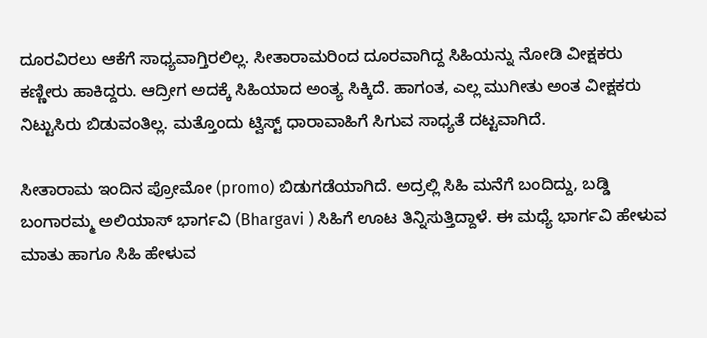ದೂರವಿರಲು ಆಕೆಗೆ ಸಾಧ್ಯವಾಗ್ತಿರಲಿಲ್ಲ. ಸೀತಾರಾಮರಿಂದ ದೂರವಾಗಿದ್ದ ಸಿಹಿಯನ್ನು ನೋಡಿ ವೀಕ್ಷಕರು ಕಣ್ಣೀರು ಹಾಕಿದ್ದರು. ಆದ್ರೀಗ ಅದಕ್ಕೆ ಸಿಹಿಯಾದ ಅಂತ್ಯ ಸಿಕ್ಕಿದೆ. ಹಾಗಂತ, ಎಲ್ಲ ಮುಗೀತು ಅಂತ ವೀಕ್ಷಕರು ನಿಟ್ಟುಸಿರು ಬಿಡುವಂತಿಲ್ಲ. ಮತ್ತೊಂದು ಟ್ವಿಸ್ಟ್ ಧಾರಾವಾಹಿಗೆ ಸಿಗುವ ಸಾಧ್ಯತೆ ದಟ್ಟವಾಗಿದೆ.

ಸೀತಾರಾಮ ಇಂದಿನ ಪ್ರೋಮೋ (promo) ಬಿಡುಗಡೆಯಾಗಿದೆ. ಅದ್ರಲ್ಲಿ ಸಿಹಿ ಮನೆಗೆ ಬಂದಿದ್ದು, ಬಡ್ಡಿ ಬಂಗಾರಮ್ಮ ಅಲಿಯಾಸ್ ಭಾರ್ಗವಿ (Bhargavi ) ಸಿಹಿಗೆ ಊಟ ತಿನ್ನಿಸುತ್ತಿದ್ದಾಳೆ. ಈ ಮಧ್ಯೆ ಭಾರ್ಗವಿ ಹೇಳುವ ಮಾತು ಹಾಗೂ ಸಿಹಿ ಹೇಳುವ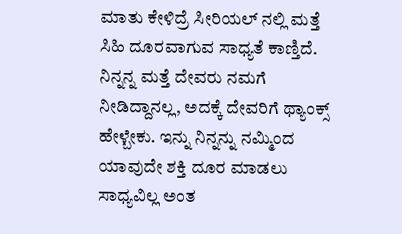ಮಾತು ಕೇಳಿದ್ರೆ ಸೀರಿಯಲ್ ನಲ್ಲಿ ಮತ್ತೆ ಸಿಹಿ ದೂರವಾಗುವ ಸಾಧ್ಯತೆ ಕಾಣ್ತಿದೆ. ನಿನ್ನನ್ನ ಮತ್ತೆ ದೇವರು ನಮಗೆ ನೀಡಿದ್ದಾನಲ್ಲ, ಅದಕ್ಕೆ ದೇವರಿಗೆ ಥ್ಯಾಂಕ್ಸ್ ಹೇಳ್ಬೇಕು. ಇನ್ನು ನಿನ್ನನ್ನು ನಮ್ಮಿಂದ ಯಾವುದೇ ಶಕ್ತಿ ದೂರ ಮಾಡಲು ಸಾಧ್ಯವಿಲ್ಲ ಅಂತ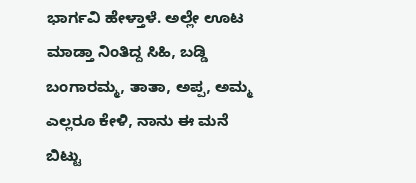ಭಾರ್ಗವಿ ಹೇಳ್ತಾಳೆ. ಅಲ್ಲೇ ಊಟ ಮಾಡ್ತಾ ನಿಂತಿದ್ದ ಸಿಹಿ, ಬಡ್ಡಿ ಬಂಗಾರಮ್ಮ, ತಾತಾ, ಅಪ್ಪ, ಅಮ್ಮ ಎಲ್ಲರೂ ಕೇಳಿ, ನಾನು ಈ ಮನೆ ಬಿಟ್ಟು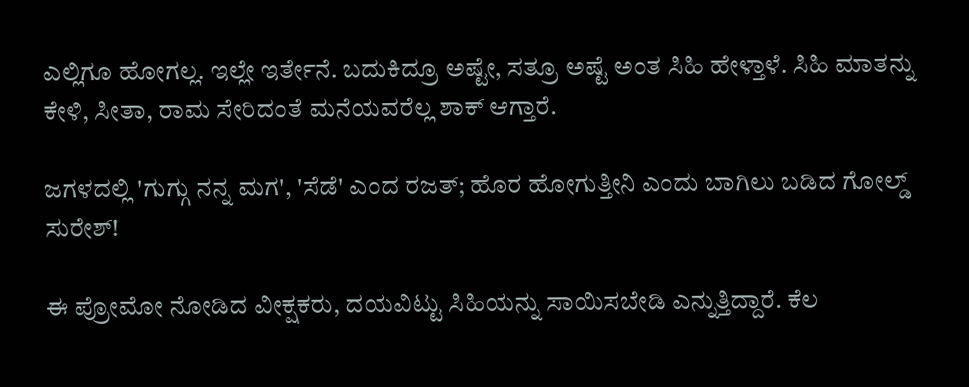ಎಲ್ಲಿಗೂ ಹೋಗಲ್ಲ. ಇಲ್ಲೇ ಇರ್ತೇನೆ. ಬದುಕಿದ್ರೂ ಅಷ್ಟೇ, ಸತ್ರೂ ಅಷ್ಟೆ ಅಂತ ಸಿಹಿ ಹೇಳ್ತಾಳೆ. ಸಿಹಿ ಮಾತನ್ನು ಕೇಳಿ, ಸೀತಾ, ರಾಮ ಸೇರಿದಂತೆ ಮನೆಯವರೆಲ್ಲ ಶಾಕ್ ಆಗ್ತಾರೆ.

ಜಗಳದಲ್ಲಿ 'ಗುಗ್ಗು ನನ್ನ ಮಗ', 'ಸೆಡೆ' ಎಂದ ರಜತ್; ಹೊರ ಹೋಗುತ್ತೀನಿ ಎಂದು ಬಾಗಿಲು ಬಡಿದ ಗೋಲ್ಡ್‌ ಸುರೇಶ್!

ಈ ಪ್ರೋಮೋ ನೋಡಿದ ವೀಕ್ಷಕರು, ದಯವಿಟ್ಟು ಸಿಹಿಯನ್ನು ಸಾಯಿಸಬೇಡಿ ಎನ್ನುತ್ತಿದ್ದಾರೆ. ಕೆಲ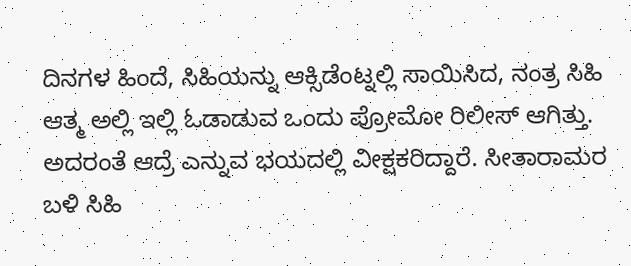ದಿನಗಳ ಹಿಂದೆ, ಸಿಹಿಯನ್ನು ಆಕ್ಸಿಡೆಂಟ್ನಲ್ಲಿ ಸಾಯಿಸಿದ, ನಂತ್ರ ಸಿಹಿ ಆತ್ಮ ಅಲ್ಲಿ ಇಲ್ಲಿ ಓಡಾಡುವ ಒಂದು ಪ್ರೋಮೋ ರಿಲೀಸ್ ಆಗಿತ್ತು. ಅದರಂತೆ ಆದ್ರೆ ಎನ್ನುವ ಭಯದಲ್ಲಿ ವೀಕ್ಷಕರಿದ್ದಾರೆ. ಸೀತಾರಾಮರ ಬಳಿ ಸಿಹಿ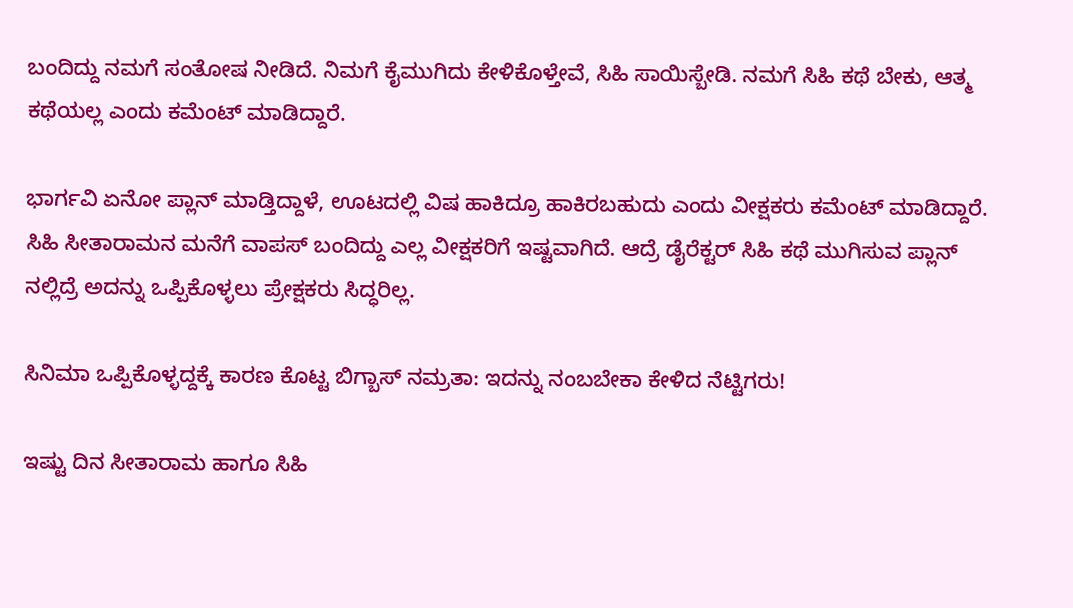ಬಂದಿದ್ದು ನಮಗೆ ಸಂತೋಷ ನೀಡಿದೆ. ನಿಮಗೆ ಕೈಮುಗಿದು ಕೇಳಿಕೊಳ್ತೇವೆ, ಸಿಹಿ ಸಾಯಿಸ್ಬೇಡಿ. ನಮಗೆ ಸಿಹಿ ಕಥೆ ಬೇಕು, ಆತ್ಮ ಕಥೆಯಲ್ಲ ಎಂದು ಕಮೆಂಟ್ ಮಾಡಿದ್ದಾರೆ.

ಭಾರ್ಗವಿ ಏನೋ ಪ್ಲಾನ್ ಮಾಡ್ತಿದ್ದಾಳೆ, ಊಟದಲ್ಲಿ ವಿಷ ಹಾಕಿದ್ರೂ ಹಾಕಿರಬಹುದು ಎಂದು ವೀಕ್ಷಕರು ಕಮೆಂಟ್ ಮಾಡಿದ್ದಾರೆ. ಸಿಹಿ ಸೀತಾರಾಮನ ಮನೆಗೆ ವಾಪಸ್ ಬಂದಿದ್ದು ಎಲ್ಲ ವೀಕ್ಷಕರಿಗೆ ಇಷ್ಟವಾಗಿದೆ. ಆದ್ರೆ ಡೈರೆಕ್ಟರ್ ಸಿಹಿ ಕಥೆ ಮುಗಿಸುವ ಪ್ಲಾನ್ ನಲ್ಲಿದ್ರೆ ಅದನ್ನು ಒಪ್ಪಿಕೊಳ್ಳಲು ಪ್ರೇಕ್ಷಕರು ಸಿದ್ಧರಿಲ್ಲ.

ಸಿನಿಮಾ ಒಪ್ಪಿಕೊಳ್ಳದ್ದಕ್ಕೆ ಕಾರಣ ಕೊಟ್ಟ ಬಿಗ್ಬಾಸ್ ನಮ್ರತಾ: ಇದನ್ನು ನಂಬಬೇಕಾ ಕೇಳಿದ ನೆಟ್ಟಿಗರು!

ಇಷ್ಟು ದಿನ ಸೀತಾರಾಮ ಹಾಗೂ ಸಿಹಿ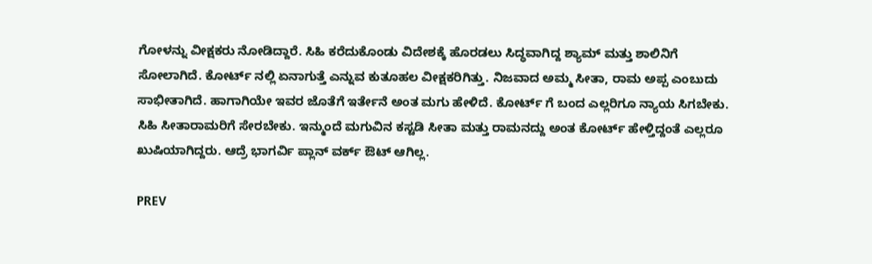ಗೋಳನ್ನು ವೀಕ್ಷಕರು ನೋಡಿದ್ದಾರೆ. ಸಿಹಿ ಕರೆದುಕೊಂಡು ವಿದೇಶಕ್ಕೆ ಹೊರಡಲು ಸಿದ್ಧವಾಗಿದ್ದ ಶ್ಯಾಮ್ ಮತ್ತು ಶಾಲಿನಿಗೆ ಸೋಲಾಗಿದೆ. ಕೋರ್ಟ್ ನಲ್ಲಿ ಏನಾಗುತ್ತೆ ಎನ್ನುವ ಕುತೂಹಲ ವೀಕ್ಷಕರಿಗಿತ್ತು. ನಿಜವಾದ ಅಮ್ಮ ಸೀತಾ, ರಾಮ ಅಪ್ಪ ಎಂಬುದು ಸಾಭೀತಾಗಿದೆ. ಹಾಗಾಗಿಯೇ ಇವರ ಜೊತೆಗೆ ಇರ್ತೇನೆ ಅಂತ ಮಗು ಹೇಳಿದೆ. ಕೋರ್ಟ್ ಗೆ ಬಂದ ಎಲ್ಲರಿಗೂ ನ್ಯಾಯ ಸಿಗಬೇಕು. ಸಿಹಿ ಸೀತಾರಾಮರಿಗೆ ಸೇರಬೇಕು. ಇನ್ಮುಂದೆ ಮಗುವಿನ ಕಸ್ಟಡಿ ಸೀತಾ ಮತ್ತು ರಾಮನದ್ದು ಅಂತ ಕೋರ್ಟ್ ಹೇಳ್ತಿದ್ದಂತೆ ಎಲ್ಲರೂ ಖುಷಿಯಾಗಿದ್ದರು. ಆದ್ರೆ ಭಾಗರ್ವಿ ಪ್ಲಾನ್ ವರ್ಕ್ ಔಟ್ ಆಗಿಲ್ಲ.

PREV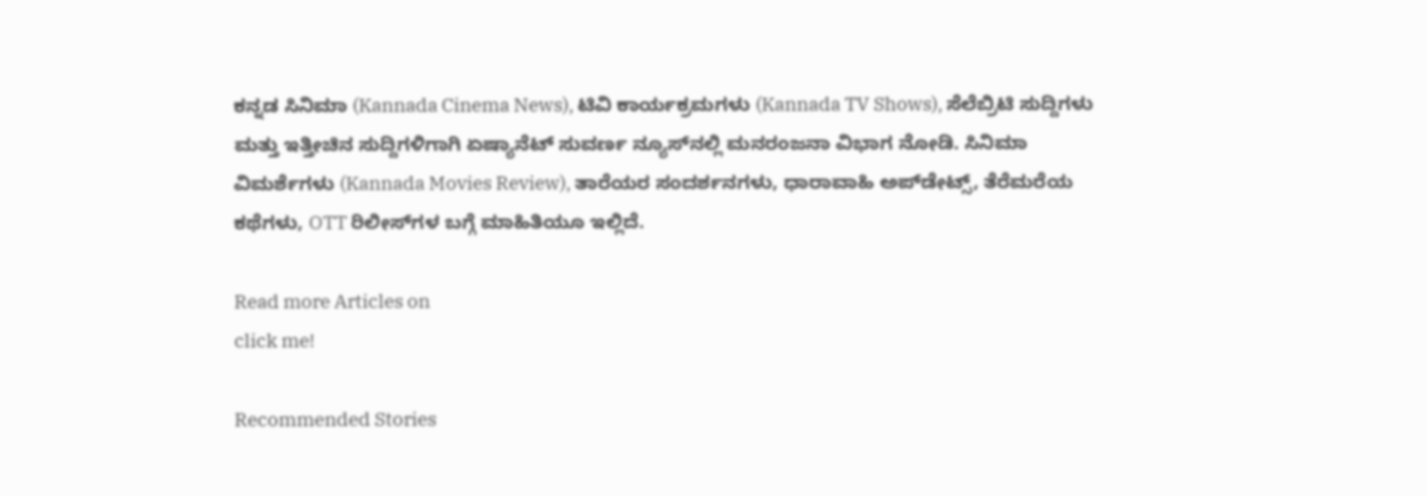ಕನ್ನಡ ಸಿನಿಮಾ (Kannada Cinema News), ಟಿವಿ ಕಾರ್ಯಕ್ರಮಗಳು (Kannada TV Shows), ಸೆಲೆಬ್ರಿಟಿ ಸುದ್ದಿಗಳು ಮತ್ತು ಇತ್ತೀಚಿನ ಸುದ್ದಿಗಳಿಗಾಗಿ ಏಷ್ಯಾನೆಟ್ ಸುವರ್ಣ ನ್ಯೂಸ್‌ನಲ್ಲಿ ಮನರಂಜನಾ ವಿಭಾಗ ನೋಡಿ. ಸಿನಿಮಾ ವಿಮರ್ಶೆಗಳು (Kannada Movies Review), ತಾರೆಯರ ಸಂದರ್ಶನಗಳು, ಧಾರಾವಾಹಿ ಅಪ್‌ಡೇಟ್ಸ್‌, ತೆರೆಮರೆಯ ಕಥೆಗಳು, OTT ರಿಲೀಸ್‌ಗಳ ಬಗ್ಗೆ ಮಾಹಿತಿಯೂ ಇಲ್ಲಿದೆ.

Read more Articles on
click me!

Recommended Stories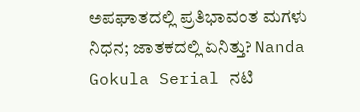ಅಪಘಾತದಲ್ಲಿ ಪ್ರತಿಭಾವಂತ ಮಗಳು ನಿಧನ; ಜಾತಕದಲ್ಲಿ ಏನಿತ್ತು? Nanda Gokula Serial ನಟಿ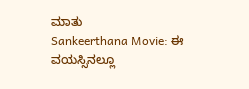ಮಾತು
Sankeerthana Movie: ಈ ವಯಸ್ಸಿನಲ್ಲೂ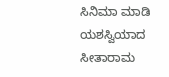ಸಿನಿಮಾ ಮಾಡಿ ಯಶಸ್ವಿಯಾದ ಸೀತಾರಾಮ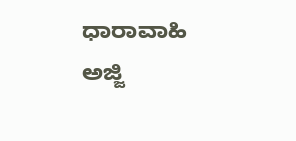ಧಾರಾವಾಹಿ ಅಜ್ಜಿ